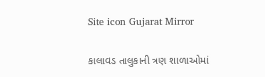Site icon Gujarat Mirror

કાલાવડ તાલુકાની ત્રણ શાળાઓમાં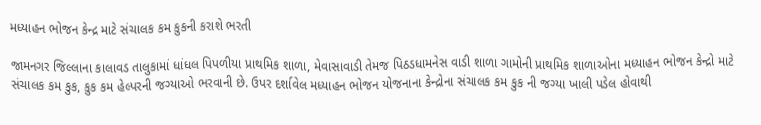મધ્યાહન ભોજન કેન્દ્ર માટે સંચાલક કમ કુકની કરાશે ભરતી

જામનગર જિલ્લાના કાલાવડ તાલુકામાં ધાંધલ પિપળીયા પ્રાથમિક શાળા, મેવાસાવાડી તેમજ પિઠડધામનેસ વાડી શાળા ગામોની પ્રાથમિક શાળાઓના મધ્યાહન ભોજન કેન્દ્રો માટે સંચાલક કમ કુક, કુક કમ હેલ્પરની જગ્યાઓ ભરવાની છે. ઉપર દર્શાવેલ મધ્યાહન ભોજન યોજનાના કેન્દ્રોના સંચાલક કમ કુક ની જગ્યા ખાલી પડેલ હોવાથી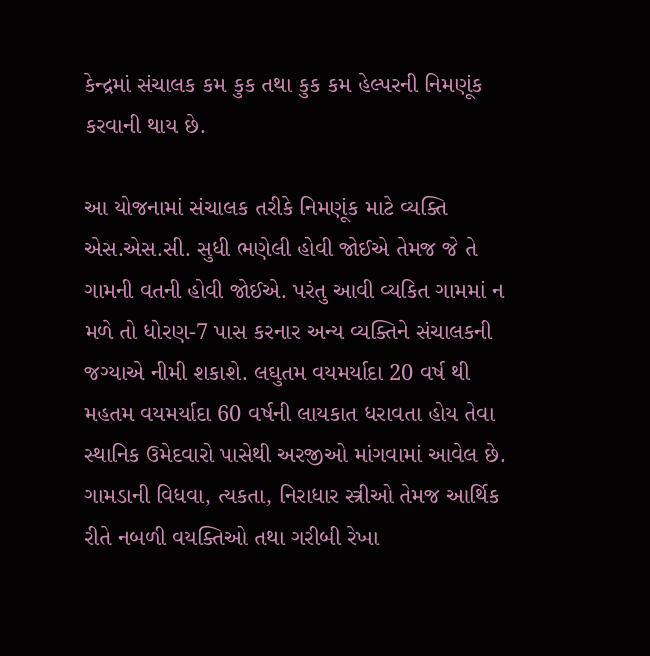કેન્દ્રમાં સંચાલક કમ કુક તથા કુક કમ હેલ્પરની નિમણૂંક કરવાની થાય છે.

આ યોજનામાં સંચાલક તરીકે નિમણૂંક માટે વ્યક્તિ એસ.એસ.સી. સુધી ભણેલી હોવી જોઈએ તેમજ જે તે ગામની વતની હોવી જોઈએ. પરંતુ આવી વ્યકિત ગામમાં ન મળે તો ધોરણ-7 પાસ કરનાર અન્ય વ્યક્તિને સંચાલકની જગ્યાએ નીમી શકાશે. લઘુતમ વયમર્યાદા 20 વર્ષ થી મહતમ વયમર્યાદા 60 વર્ષની લાયકાત ધરાવતા હોય તેવા સ્થાનિક ઉમેદવારો પાસેથી અરજીઓ માંગવામાં આવેલ છે. ગામડાની વિધવા, ત્યકતા, નિરાધાર સ્ત્રીઓ તેમજ આર્થિક રીતે નબળી વયક્તિઓ તથા ગરીબી રેખા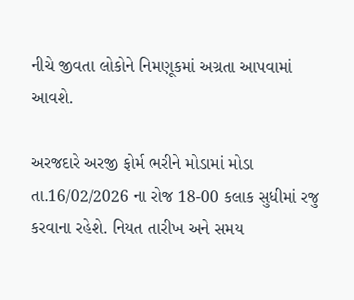નીચે જીવતા લોકોને નિમણૂકમાં અગ્રતા આપવામાં આવશે.

અરજદારે અરજી ફોર્મ ભરીને મોડામાં મોડા તા.16/02/2026 ના રોજ 18-00 કલાક સુધીમાં રજુ કરવાના રહેશે. નિયત તારીખ અને સમય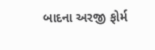બાદના અરજી ફોર્મ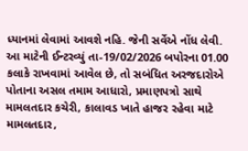ધ્યાનમાં લેવામાં આવશે નહિ. જેની સર્વેએ નોંધ લેવી.
આ માટેની ઈન્ટરવ્યું તા-19/02/2026 બપોરના 01.00 કલાકે રાખવામાં આવેલ છે, તો સબંધિત અરજદારોએ પોતાના અસલ તમામ આધારો, પ્રમાણપત્રો સાથે મામલતદાર કચેરી, કાલાવડ ખાતે હાજર રહેવા માટે મામલતદાર,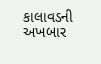કાલાવડની અખબાર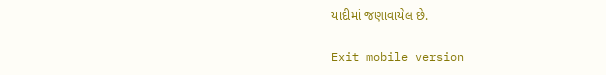યાદીમાં જણાવાયેલ છે.

Exit mobile version